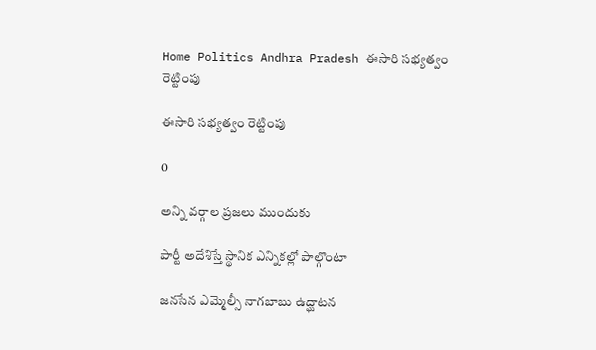Home Politics Andhra Pradesh ఈసారి సభ్యత్వం రెట్టింపు

ఈసారి సభ్యత్వం రెట్టింపు

0

అన్ని వర్గాల ప్రజలు ముందుకు

పార్టీ అదేశిస్తే స్థానిక ఎన్నికల్లో పాల్గొంటా

జనసేన ఎమ్మెల్సీ నాగబాబు ఉద్ఘాటన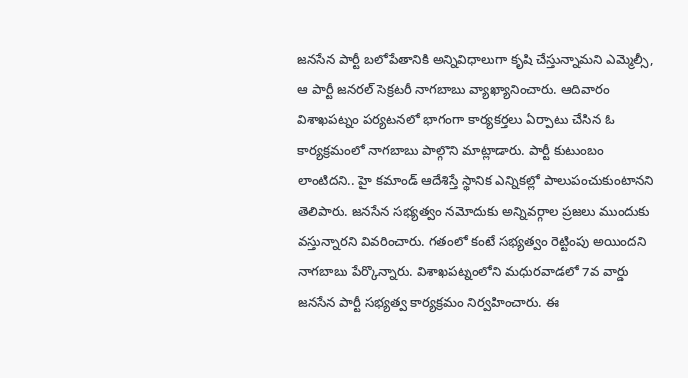జనసేన పార్టీ బలోపేతానికి అన్నివిధాలుగా కృషి చేస్తున్నామని ఎమ్మెల్సీ, ఆ పార్టీ జనరల్ సెక్రటరీ నాగబాబు వ్యాఖ్యానించారు. ఆదివారం విశాఖపట్నం పర్యటనలో భాగంగా కార్యకర్తలు ఏర్పాటు చేసిన ఓ కార్యక్రమంలో నాగబాబు పాల్గొని మాట్లాడారు. పార్టీ కుటుంబం లాంటిదని.. హై కమాండ్ ఆదేశిస్తే స్థానిక ఎన్నికల్లో పాలుపంచుకుంటానని తెలిపారు. జనసేన సభ్యత్వం నమోదుకు అన్నివర్గాల ప్రజలు ముందుకు వస్తున్నారని వివరించారు. గతంలో కంటే సభ్యత్వం రెట్టింపు అయిందని నాగబాబు పేర్కొన్నారు. విశాఖపట్నంలోని మధురవాడలో 7వ వార్డు జనసేన పార్టీ సభ్యత్వ కార్యక్రమం నిర్వహించారు. ఈ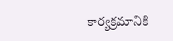కార్యక్రమానికి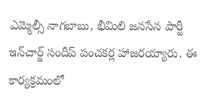ఎమ్మెల్సీ నాగబాబు, భీమిలి జనసేన పార్టీ ఇన్‌చార్జ్ సందీప్ పంచకర్ల హాజరయ్యారు. ఈ కార్యక్రమంలో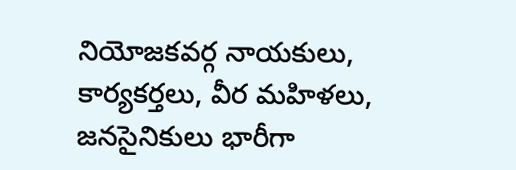నియోజకవర్గ నాయకులు, కార్యకర్తలు, వీర మహిళలు, జనసైనికులు భారీగా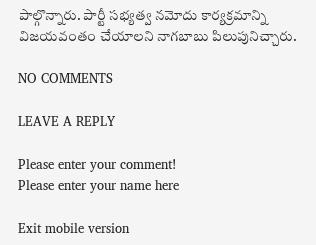పాల్గొన్నారు. పార్టీ సభ్యత్వ నమోదు కార్యక్రమాన్ని విజయవంతం చేయాలని నాగబాబు పిలుపునిచ్చారు.

NO COMMENTS

LEAVE A REPLY

Please enter your comment!
Please enter your name here

Exit mobile version